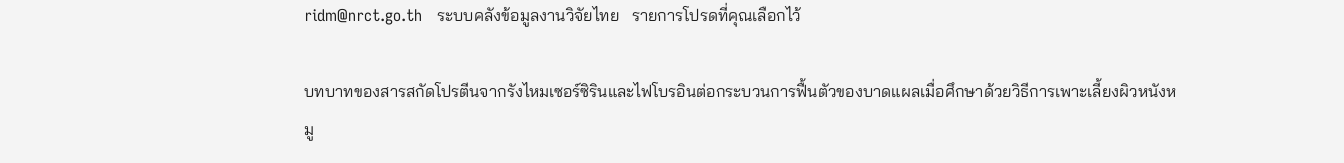ridm@nrct.go.th   ระบบคลังข้อมูลงานวิจัยไทย   รายการโปรดที่คุณเลือกไว้

บทบาทของสารสกัดโปรตีนจากรังไหมเซอร์ซิรินและไฟโบรอินต่อกระบวนการฟื้นตัวของบาดแผลเมื่อศึกษาด้วยวิธีการเพาะเลี้ยงผิวหนังหมู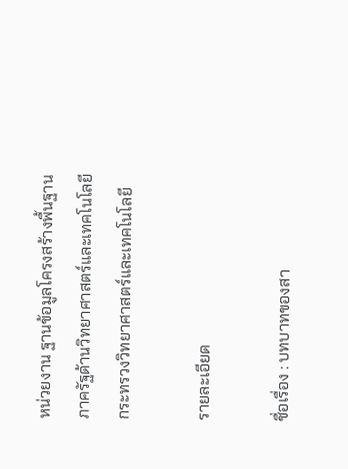หน่วยงาน ฐานข้อมูลโครงสร้างพื้นฐานภาครัฐด้านวิทยาศาสตร์และเทคโนโลยี กระทรวงวิทยาศาสตร์และเทคโนโลยี

รายละเอียด

ชื่อเรื่อง : บทบาทของสา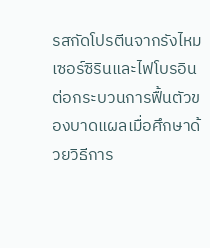รสกัดโปรตีนจากรังไหมเซอร์ซิรินและไฟโบรอินต่อกระบวนการฟื้นตัวของบาดแผลเมื่อศึกษาด้วยวิธีการ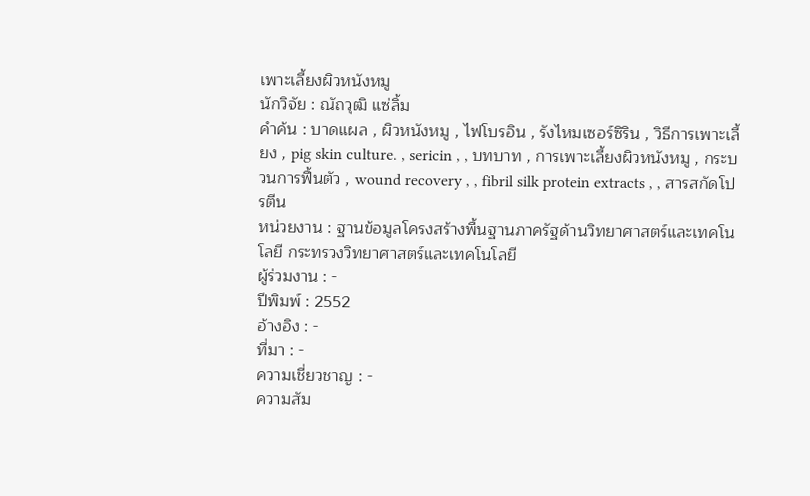เพาะเลี้ยงผิวหนังหมู
นักวิจัย : ณัถวุฒิ แซ่ลิ้ม
คำค้น : บาดแผล , ผิวหนังหมู , ไฟโบรอิน , รังไหมเซอร์ซิริน , วิธีการเพาะเลี้ยง , pig skin culture. , sericin , , บทบาท , การเพาะเลี้ยงผิวหนังหมู , กระบวนการฟื้นตัว , wound recovery , , fibril silk protein extracts , , สารสกัดโปรตีน
หน่วยงาน : ฐานข้อมูลโครงสร้างพื้นฐานภาครัฐด้านวิทยาศาสตร์และเทคโนโลยี กระทรวงวิทยาศาสตร์และเทคโนโลยี
ผู้ร่วมงาน : -
ปีพิมพ์ : 2552
อ้างอิง : -
ที่มา : -
ความเชี่ยวชาญ : -
ความสัม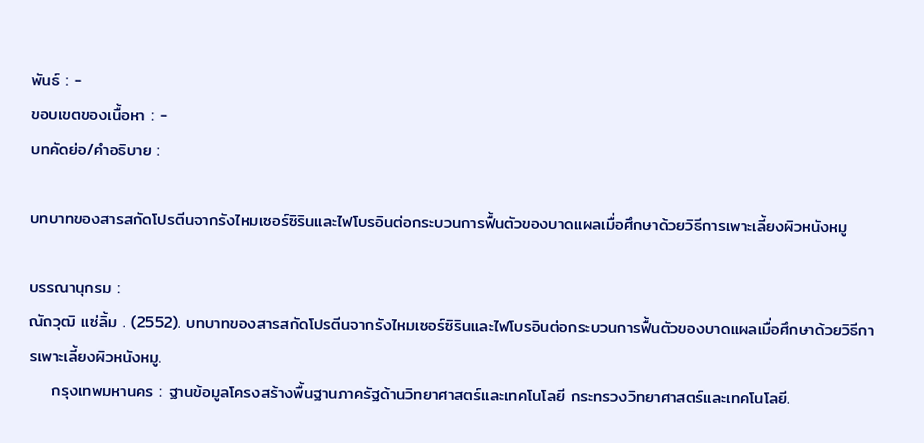พันธ์ : -
ขอบเขตของเนื้อหา : -
บทคัดย่อ/คำอธิบาย :

บทบาทของสารสกัดโปรตีนจากรังไหมเซอร์ซิรินและไฟโบรอินต่อกระบวนการฟื้นตัวของบาดแผลเมื่อศึกษาด้วยวิธีการเพาะเลี้ยงผิวหนังหมู

บรรณานุกรม :
ณัถวุฒิ แซ่ลิ้ม . (2552). บทบาทของสารสกัดโปรตีนจากรังไหมเซอร์ซิรินและไฟโบรอินต่อกระบวนการฟื้นตัวของบาดแผลเมื่อศึกษาด้วยวิธีการเพาะเลี้ยงผิวหนังหมู.
    กรุงเทพมหานคร : ฐานข้อมูลโครงสร้างพื้นฐานภาครัฐด้านวิทยาศาสตร์และเทคโนโลยี กระทรวงวิทยาศาสตร์และเทคโนโลยี.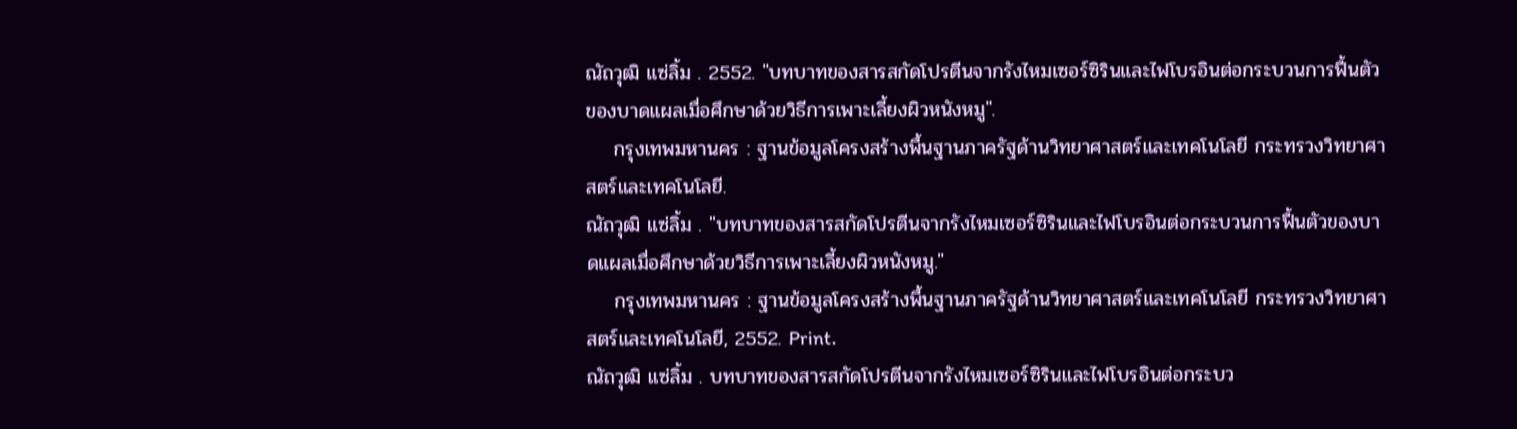ณัถวุฒิ แซ่ลิ้ม . 2552. "บทบาทของสารสกัดโปรตีนจากรังไหมเซอร์ซิรินและไฟโบรอินต่อกระบวนการฟื้นตัวของบาดแผลเมื่อศึกษาด้วยวิธีการเพาะเลี้ยงผิวหนังหมู".
    กรุงเทพมหานคร : ฐานข้อมูลโครงสร้างพื้นฐานภาครัฐด้านวิทยาศาสตร์และเทคโนโลยี กระทรวงวิทยาศาสตร์และเทคโนโลยี.
ณัถวุฒิ แซ่ลิ้ม . "บทบาทของสารสกัดโปรตีนจากรังไหมเซอร์ซิรินและไฟโบรอินต่อกระบวนการฟื้นตัวของบาดแผลเมื่อศึกษาด้วยวิธีการเพาะเลี้ยงผิวหนังหมู."
    กรุงเทพมหานคร : ฐานข้อมูลโครงสร้างพื้นฐานภาครัฐด้านวิทยาศาสตร์และเทคโนโลยี กระทรวงวิทยาศาสตร์และเทคโนโลยี, 2552. Print.
ณัถวุฒิ แซ่ลิ้ม . บทบาทของสารสกัดโปรตีนจากรังไหมเซอร์ซิรินและไฟโบรอินต่อกระบว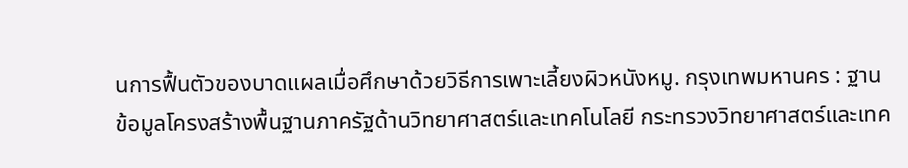นการฟื้นตัวของบาดแผลเมื่อศึกษาด้วยวิธีการเพาะเลี้ยงผิวหนังหมู. กรุงเทพมหานคร : ฐานข้อมูลโครงสร้างพื้นฐานภาครัฐด้านวิทยาศาสตร์และเทคโนโลยี กระทรวงวิทยาศาสตร์และเทค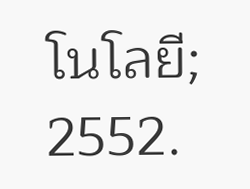โนโลยี; 2552.